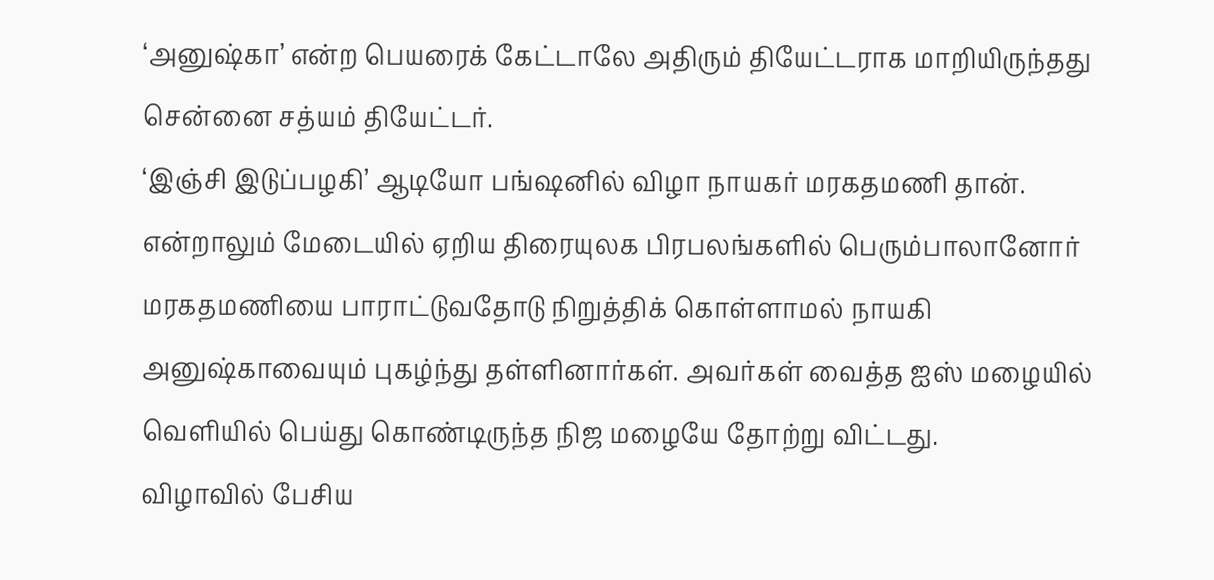‘அனுஷ்கா’ என்ற பெயரைக் கேட்டாலே அதிரும் தியேட்டராக மாறியிருந்தது சென்னை சத்யம் தியேட்டர்.
‘இஞ்சி இடுப்பழகி’ ஆடியோ பங்ஷனில் விழா நாயகர் மரகதமணி தான். என்றாலும் மேடையில் ஏறிய திரையுலக பிரபலங்களில் பெரும்பாலானோர் மரகதமணியை பாராட்டுவதோடு நிறுத்திக் கொள்ளாமல் நாயகி அனுஷ்காவையும் புகழ்ந்து தள்ளினார்கள். அவர்கள் வைத்த ஐஸ் மழையில் வெளியில் பெய்து கொண்டிருந்த நிஜ மழையே தோற்று விட்டது.
விழாவில் பேசிய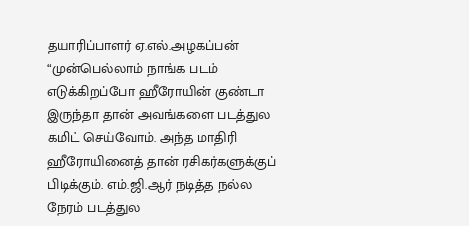தயாரிப்பாளர் ஏ.எல்.அழகப்பன் “முன்பெல்லாம் நாங்க படம் எடுக்கிறப்போ ஹீரோயின் குண்டா இருந்தா தான் அவங்களை படத்துல கமிட் செய்வோம். அந்த மாதிரி ஹீரோயினைத் தான் ரசிகர்களுக்குப் பிடிக்கும். எம்.ஜி.ஆர் நடித்த நல்ல நேரம் படத்துல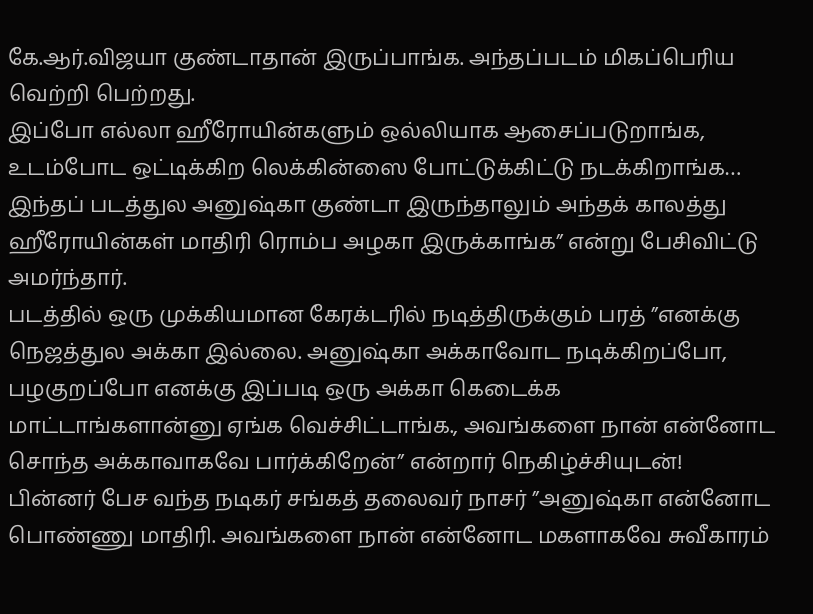கே.ஆர்.விஜயா குண்டாதான் இருப்பாங்க. அந்தப்படம் மிகப்பெரிய வெற்றி பெற்றது.
இப்போ எல்லா ஹீரோயின்களும் ஒல்லியாக ஆசைப்படுறாங்க, உடம்போட ஒட்டிக்கிற லெக்கின்ஸை போட்டுக்கிட்டு நடக்கிறாங்க… இந்தப் படத்துல அனுஷ்கா குண்டா இருந்தாலும் அந்தக் காலத்து ஹீரோயின்கள் மாதிரி ரொம்ப அழகா இருக்காங்க” என்று பேசிவிட்டு அமர்ந்தார்.
படத்தில் ஒரு முக்கியமான கேரக்டரில் நடித்திருக்கும் பரத் ”எனக்கு நெஜத்துல அக்கா இல்லை. அனுஷ்கா அக்காவோட நடிக்கிறப்போ, பழகுறப்போ எனக்கு இப்படி ஒரு அக்கா கெடைக்க மாட்டாங்களான்னு ஏங்க வெச்சிட்டாங்க., அவங்களை நான் என்னோட சொந்த அக்காவாகவே பார்க்கிறேன்” என்றார் நெகிழ்ச்சியுடன்!
பின்னர் பேச வந்த நடிகர் சங்கத் தலைவர் நாசர் ”அனுஷ்கா என்னோட பொண்ணு மாதிரி. அவங்களை நான் என்னோட மகளாகவே சுவீகாரம்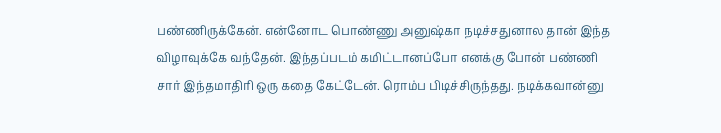பண்ணிருக்கேன். என்னோட பொண்ணு அனுஷ்கா நடிச்சதுனால தான் இந்த விழாவுக்கே வந்தேன். இந்தப்படம் கமிட்டானப்போ எனக்கு போன் பண்ணி சார் இந்தமாதிரி ஒரு கதை கேட்டேன். ரொம்ப பிடிச்சிருந்தது. நடிக்கவான்னு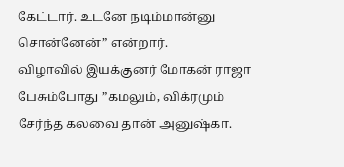கேட்டார். உடனே நடிம்மான்னு சொன்னேன்” என்றார்.
விழாவில் இயக்குனர் மோகன் ராஜா பேசும்போது ”கமலும், விக்ரமும் சேர்ந்த கலவை தான் அனுஷ்கா.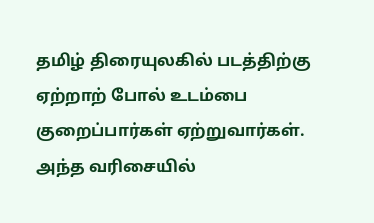தமிழ் திரையுலகில் படத்திற்கு ஏற்றாற் போல் உடம்பை குறைப்பார்கள் ஏற்றுவார்கள். அந்த வரிசையில்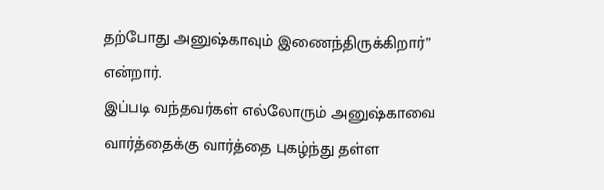தற்போது அனுஷ்காவும் இணைந்திருக்கிறார்” என்றார்.
இப்படி வந்தவர்கள் எல்லோரும் அனுஷ்காவை வார்த்தைக்கு வார்த்தை புகழ்ந்து தள்ள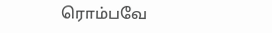ரொம்பவே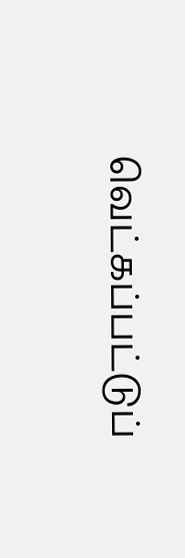வெட்கப்பட்டுப்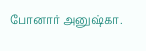போனார் அனுஷ்கா.